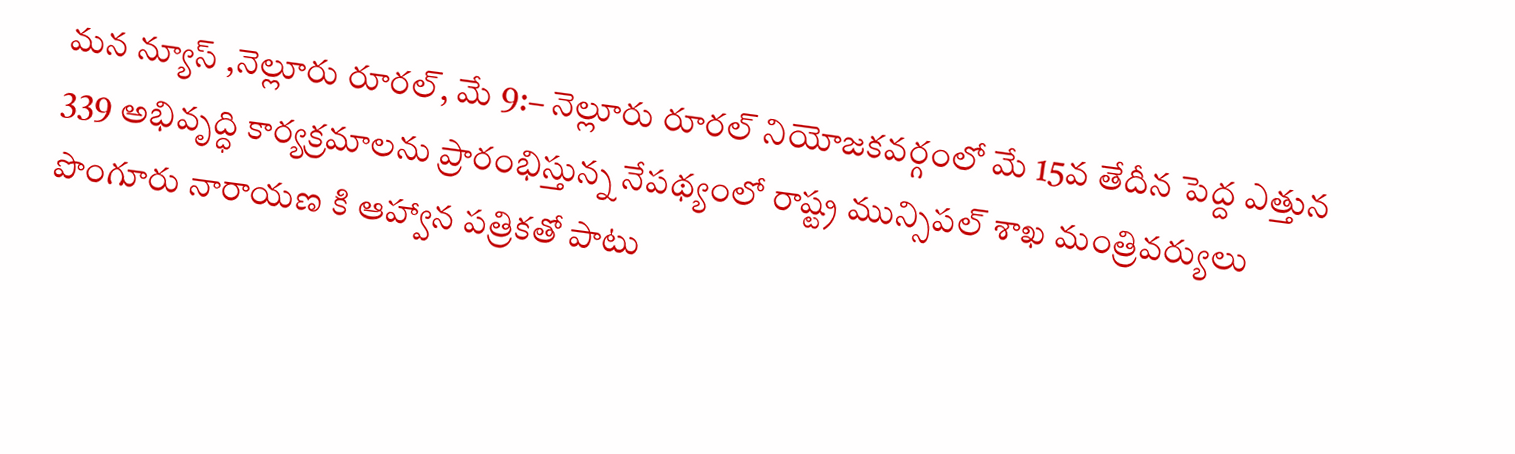మన న్యూస్ ,నెల్లూరు రూరల్, మే 9:– నెల్లూరు రూరల్ నియోజకవర్గంలో మే 15వ తేదీన పెద్ద ఎత్తున 339 అభివృద్ధి కార్యక్రమాలను ప్రారంభిస్తున్న నేపథ్యంలో రాష్ట్ర మున్సిపల్ శాఖ మంత్రివర్యులు పొంగూరు నారాయణ కి ఆహ్వాన పత్రికతో పాటు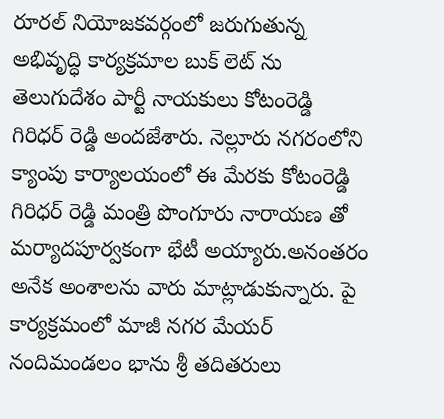రూరల్ నియోజకవర్గంలో జరుగుతున్న అభివృద్ధి కార్యక్రమాల బుక్ లెట్ ను తెలుగుదేశం పార్టీ నాయకులు కోటంరెడ్డి గిరిధర్ రెడ్డి అందజేశారు. నెల్లూరు నగరంలోని క్యాంపు కార్యాలయంలో ఈ మేరకు కోటంరెడ్డి గిరిధర్ రెడ్డి మంత్రి పొంగూరు నారాయణ తో మర్యాదపూర్వకంగా భేటీ అయ్యారు.అనంతరం అనేక అంశాలను వారు మాట్లాడుకున్నారు. పై కార్యక్రమంలో మాజీ నగర మేయర్ నందిమండలం భాను శ్రీ తదితరులు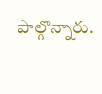పాల్గొన్నారు.